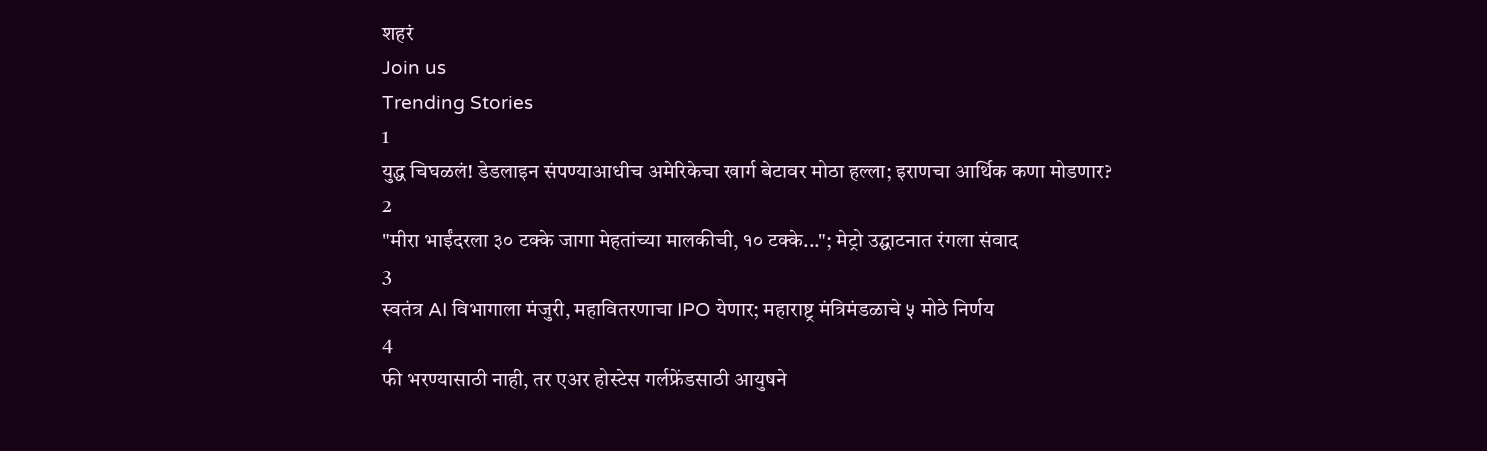शहरं
Join us
Trending Stories
1
युद्ध चिघळलं! डेडलाइन संपण्याआधीच अमेरिकेचा खार्ग बेटावर मोठा हल्ला; इराणचा आर्थिक कणा मोडणार?
2
"मीरा भाईंदरला ३० टक्के जागा मेहतांच्या मालकीची, १० टक्के..."; मेट्रो उद्घाटनात रंगला संवाद
3
स्वतंत्र AI विभागाला मंजुरी, महावितरणाचा IPO येणार; महाराष्ट्र मंत्रिमंडळाचे ५ मोठे निर्णय
4
फी भरण्यासाठी नाही, तर एअर होस्टेस गर्लफ्रेंडसाठी आयुषने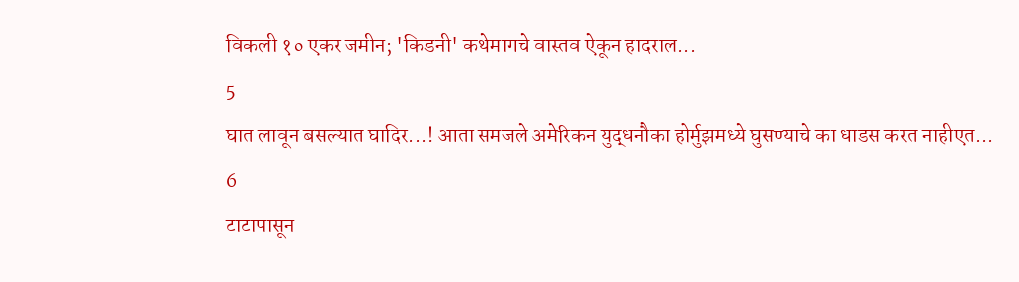विकली १० एकर जमीन; 'किडनी' कथेमागचे वास्तव ऐकून हादराल...
5
घात लावून बसल्यात घादिर...! आता समजले अमेरिकन युद्धनौका होर्मुझमध्ये घुसण्याचे का धाडस करत नाहीएत...
6
टाटापासून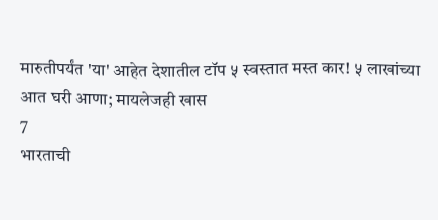मारुतीपर्यंत 'या' आहेत देशातील टॉप ५ स्वस्तात मस्त कार! ५ लाखांच्या आत घरी आणा; मायलेजही खास
7
भारताची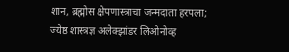शान, ब्रह्मोस क्षेपणास्त्राचा जन्मदाता हरपला; ज्येष्ठ शास्त्रज्ञ अलेक्झांडर लिओनोव्ह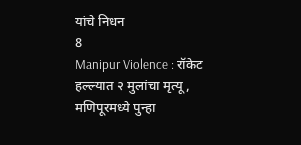यांचे निधन
8
Manipur Violence : रॉकेट हल्ल्यात २ मुलांचा मृत्यू, मणिपूरमध्ये पुन्हा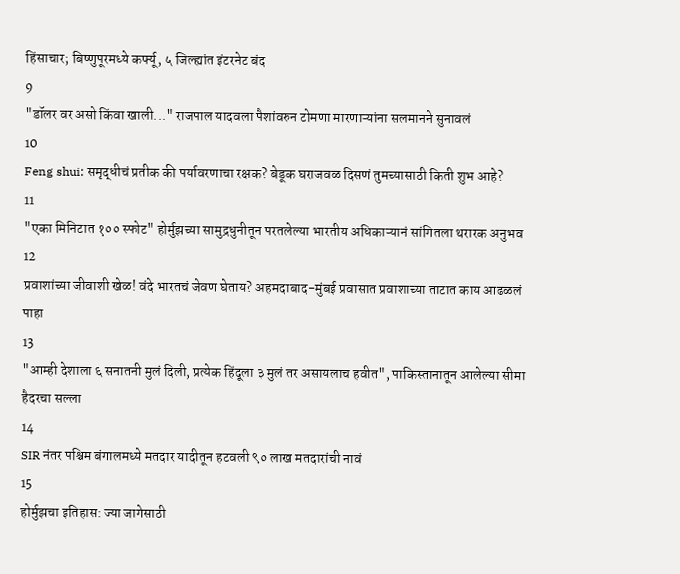हिंसाचार; बिष्णुपूरमध्ये कर्फ्यू, ५ जिल्ह्यांत इंटरनेट बंद
9
"डॉलर वर असो किंवा खाली..." राजपाल यादवला पैशांवरुन टोमणा मारणाऱ्यांना सलमानने सुनावलं
10
Feng shui: समृद्धीचं प्रतीक की पर्यावरणाचा रक्षक? बेडूक घराजवळ दिसणं तुमच्यासाठी किती शुभ आहे?
11
"एका मिनिटात १०० स्फोट" होर्मुझच्या सामुद्रधुनीतून परतलेल्या भारतीय अधिकाऱ्यानं सांगितला थरारक अनुभव
12
प्रवाशांच्या जीवाशी खेळ! वंदे भारतचं जेवण घेताय? अहमदाबाद-मुंबई प्रवासात प्रवाशाच्या ताटात काय आढळलं पाहा
13
"आम्ही देशाला ६ सनातनी मुलं दिली, प्रत्येक हिंदूला ३ मुलं तर असायलाच हवीत", पाकिस्तानातून आलेल्या सीमा हैदरचा सल्ला
14
SIR नंतर पश्चिम बंगालमध्ये मतदार यादीतून हटवली ९० लाख मतदारांची नावं
15
होर्मुझचा इतिहास: ज्या जागेसाठी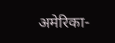अमेरिका-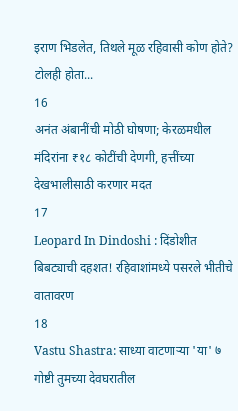इराण भिडलेत, तिथले मूळ रहिवासी कोण होते? टोलही होता...
16
अनंत अंबानींची मोठी घोषणा; केरळमधील मंदिरांना ₹१८ कोटींची देणगी, हत्तींच्या देखभालीसाठी करणार मदत
17
Leopard In Dindoshi : दिंडोशीत बिबट्याची दहशत! रहिवाशांमध्ये पसरले भीतीचे वातावरण
18
Vastu Shastra: साध्या वाटणाऱ्या 'या' ७ गोष्टी तुमच्या देवघरातील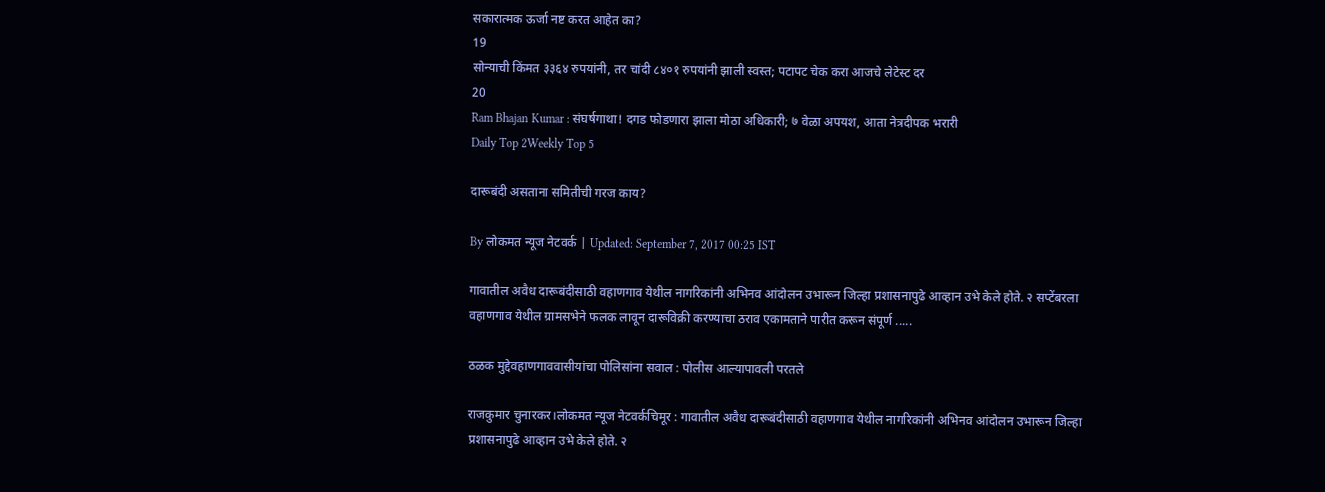सकारात्मक ऊर्जा नष्ट करत आहेत का?
19
सोन्याची किंमत ३३६४ रुपयांनी, तर चांदी ८४०१ रुपयांनी झाली स्वस्त; पटापट चेक करा आजचे लेटेस्ट दर
20
Ram Bhajan Kumar : संघर्षगाथा! दगड फोडणारा झाला मोठा अधिकारी; ७ वेळा अपयश, आता नेत्रदीपक भरारी
Daily Top 2Weekly Top 5

दारूबंदी असताना समितीची गरज काय?

By लोकमत न्यूज नेटवर्क | Updated: September 7, 2017 00:25 IST

गावातील अवैध दारूबंदीसाठी वहाणगाव येथील नागरिकांनी अभिनव आंदोलन उभारून जिल्हा प्रशासनापुढे आव्हान उभे केले होते. २ सप्टेंबरला वहाणगाव येथील ग्रामसभेने फलक लावून दारूविक्री करण्याचा ठराव एकामताने पारीत करून संपूर्ण .....

ठळक मुद्देवहाणगाववासीयांचा पोलिसांना सवाल : पोलीस आल्यापावली परतले

राजकुमार चुनारकर।लोकमत न्यूज नेटवर्कचिमूर : गावातील अवैध दारूबंदीसाठी वहाणगाव येथील नागरिकांनी अभिनव आंदोलन उभारून जिल्हा प्रशासनापुढे आव्हान उभे केले होते. २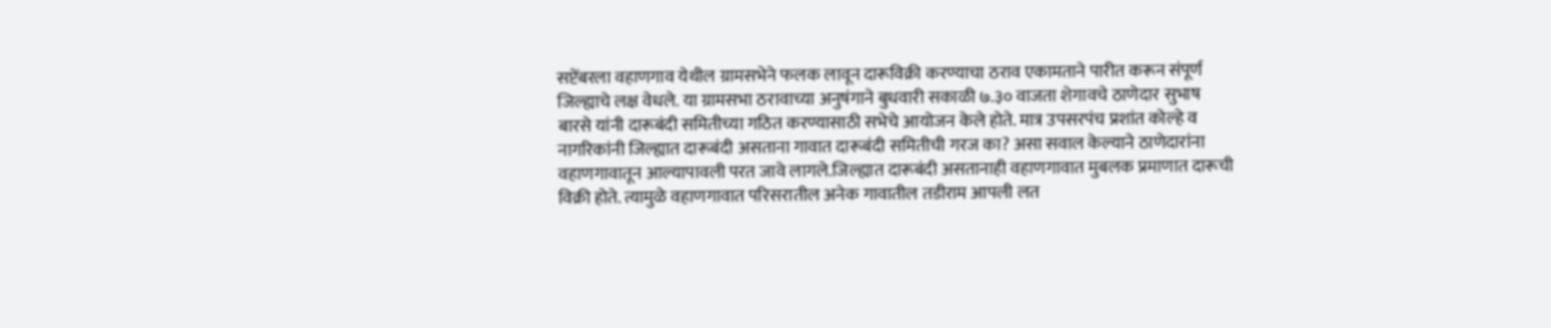सप्टेंबरला वहाणगाव येथील ग्रामसभेने फलक लावून दारूविक्री करण्याचा ठराव एकामताने पारीत करून संपूर्ण जिल्ह्याचे लक्ष वेधले. या ग्रामसभा ठरावाच्या अनुषंगाने बुधवारी सकाळी ७.३० वाजता शेगावचे ठाणेदार सुभाष बारसे यांनी दारूबंदी समितीच्या गठित करण्यासाठी सभेचे आयोजन केले होते. मात्र उपसरपंच प्रशांत कोल्हे व नागरिकांनी जिल्ह्यात दारूबंदी असताना गावात दारूबंदी समितीची गरज का? असा सवाल केल्याने ठाणेदारांना वहाणगावातून आल्यापावली परत जावे लागले.जिल्ह्यात दारूबंदी असतानाही वहाणगावात मुबलक प्रमाणात दारूची विक्री होते. त्यामुळे वहाणगावात परिसरातील अनेक गावातील तडीराम आपली लत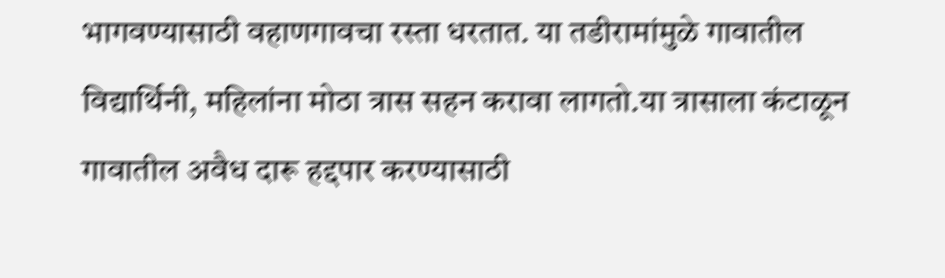भागवण्यासाठी वहाणगावचा रस्ता धरतात. या तडीरामांमुळे गावातील विद्यार्थिनी, महिलांना मोठा त्रास सहन करावा लागतो.या त्रासाला कंटाळून गावातील अवैध दारू हद्दपार करण्यासाठी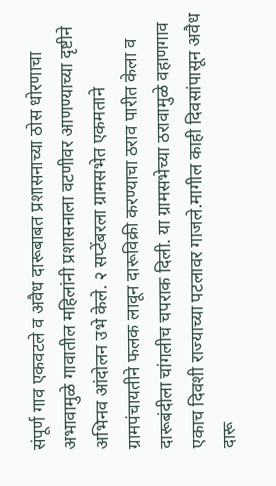संपूर्ण गाव एकवटले व अवैध दारूबाबत प्रशासनाच्या ठोस धोरणाचा अभावामुळे गावातील महिलांनी प्रशासनाला वटणीवर आणण्याच्या दृष्टीने अभिनव आंदोलन उभे केले. २ सप्टेंबरला ग्रामसभेत एकमताने ग्रामपंचायतीने फलक लावून दारूविक्री करण्याचा ठराव पारीत केला व दारूबंदीला चांगलीच चपराक दिली. या ग्रामसभेच्या ठरावामुळे वहाणगाव एकाच दिवशी राज्याच्या पटलावर गाजले.मागील काही दिवसांपासून अवैध दारू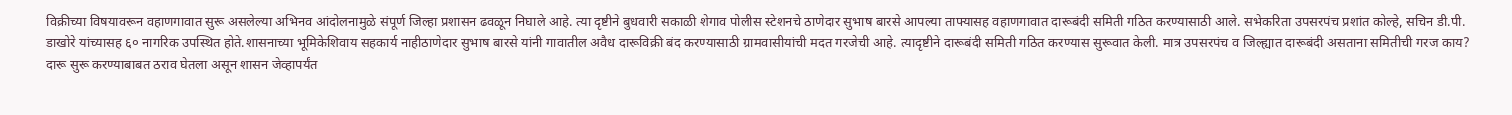विक्रीच्या विषयावरून वहाणगावात सुरू असलेल्या अभिनव आंदोलनामुळे संपूर्ण जिल्हा प्रशासन ढवळून निघाले आहे. त्या दृष्टीने बुधवारी सकाळी शेगाव पोलीस स्टेशनचे ठाणेदार सुभाष बारसे आपल्या ताफ्यासह वहाणगावात दारूबंदी समिती गठित करण्यासाठी आले. सभेकरिता उपसरपंच प्रशांत कोल्हे, सचिन डी.पी. डाखोरे यांच्यासह ६० नागरिक उपस्थित होते.शासनाच्या भूमिकेशिवाय सहकार्य नाहीठाणेदार सुभाष बारसे यांनी गावातील अवैध दारूविक्री बंद करण्यासाठी ग्रामवासीयांची मदत गरजेची आहे. त्यादृष्टीने दारूबंदी समिती गठित करण्यास सुरूवात केली. मात्र उपसरपंच व जिल्ह्यात दारूबंदी असताना समितीची गरज काय? दारू सुरू करण्याबाबत ठराव घेतला असून शासन जेव्हापर्यंत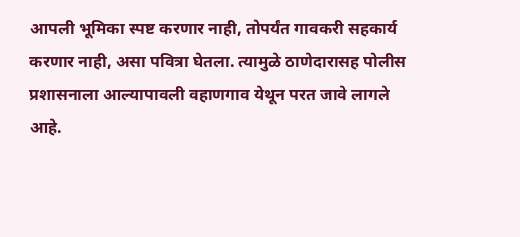आपली भूमिका स्पष्ट करणार नाही, तोपर्यंत गावकरी सहकार्य करणार नाही, असा पवित्रा घेतला. त्यामुळे ठाणेदारासह पोलीस प्रशासनाला आल्यापावली वहाणगाव येथून परत जावे लागले आहे.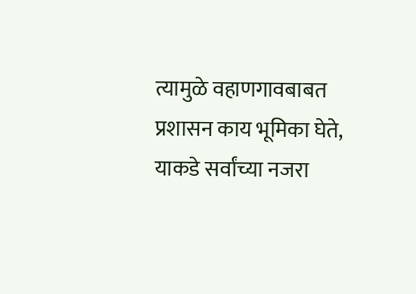त्यामुळे वहाणगावबाबत प्रशासन काय भूमिका घेते, याकडे सर्वांच्या नजरा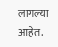लागल्या आहेत.